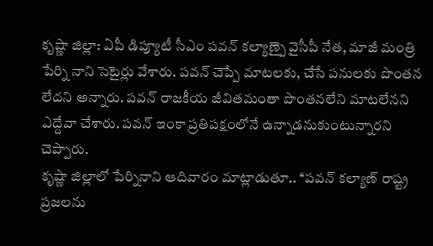కృష్ణా జిల్లా: ఏపీ డిప్యూటీ సీఎం పవన్ కల్యాణ్పై వైసీపీ నేత, మాజీ మంత్రి పేర్ని నాని సెటైర్లు వేశారు. పవన్ చెప్పే మాటలకు, చేసే పనులకు పొంతన లేదని అన్నారు. పవన్ రాజకీయ జీవితమంతా పొంతనలేని మాటలేనని ఎద్దేవా చేశారు. పవన్ ఇంకా ప్రతిపక్షంలోనే ఉన్నాడనుకుంటున్నారని చెప్పారు.
కృష్ణా జిల్లాలో పేర్నినాని ఆదివారం మాట్లాడుతూ.. ‘‘పవన్ కల్యాణ్ రాష్ట్ర ప్రజలను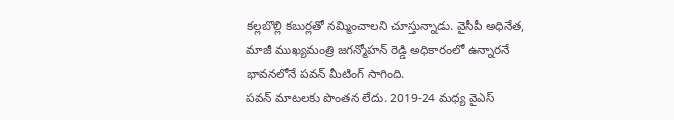కల్లబొల్లి కబుర్లతో నమ్మించాలని చూస్తున్నాడు. వైసీపీ అధినేత, మాజీ ముఖ్యమంత్రి జగన్మోహన్ రెడ్డి అధికారంలో ఉన్నారనే భావనలోనే పవన్ మీటింగ్ సాగింది.
పవన్ మాటలకు పొంతన లేదు. 2019-24 మధ్య వైఎస్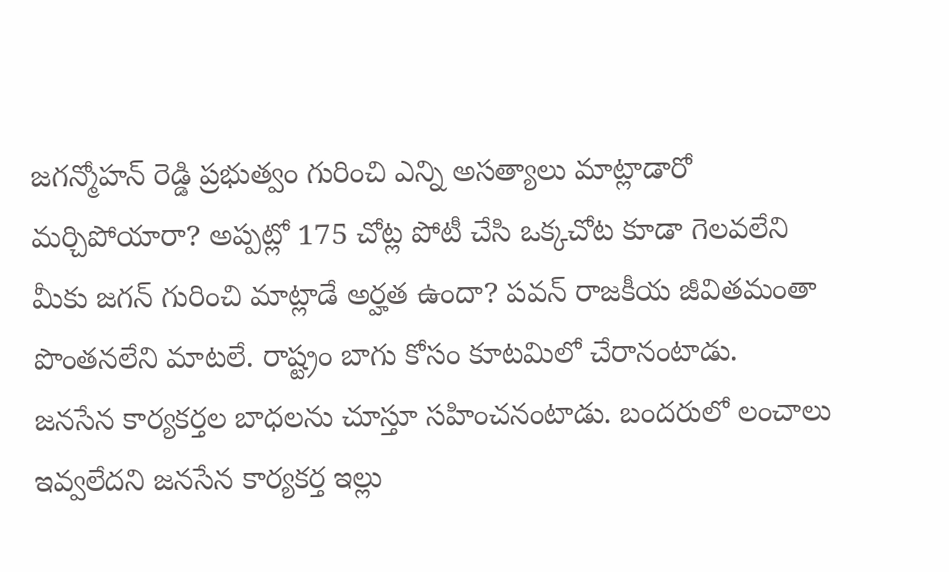జగన్మోహన్ రెడ్డి ప్రభుత్వం గురించి ఎన్ని అసత్యాలు మాట్లాడారో మర్చిపోయారా? అప్పట్లో 175 చోట్ల పోటీ చేసి ఒక్కచోట కూడా గెలవలేని మీకు జగన్ గురించి మాట్లాడే అర్హత ఉందా? పవన్ రాజకీయ జీవితమంతా పొంతనలేని మాటలే. రాష్ట్రం బాగు కోసం కూటమిలో చేరానంటాడు.
జనసేన కార్యకర్తల బాధలను చూస్తూ సహించనంటాడు. బందరులో లంచాలు ఇవ్వలేదని జనసేన కార్యకర్త ఇల్లు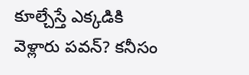కూల్చేస్తే ఎక్కడికి వెళ్లారు పవన్? కనీసం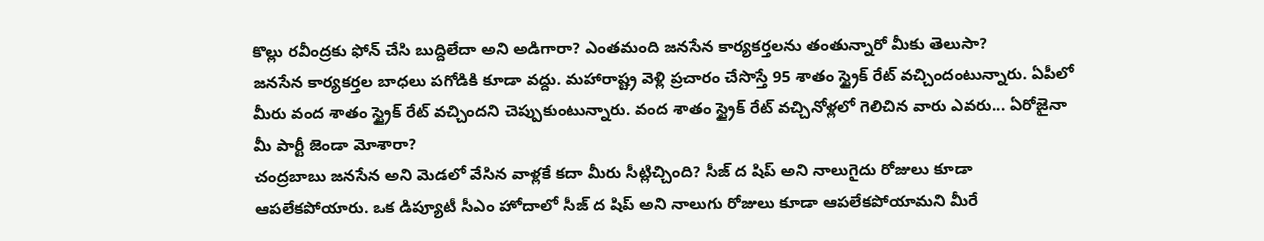కొల్లు రవీంద్రకు ఫోన్ చేసి బుద్దిలేదా అని అడిగారా? ఎంతమంది జనసేన కార్యకర్తలను తంతున్నారో మీకు తెలుసా?
జనసేన కార్యకర్తల బాధలు పగోడికి కూడా వద్దు. మహారాష్ట్ర వెళ్లి ప్రచారం చేసొస్తే 95 శాతం స్ట్రైక్ రేట్ వచ్చిందంటున్నారు. ఏపీలో మీరు వంద శాతం స్ట్రైక్ రేట్ వచ్చిందని చెప్పుకుంటున్నారు. వంద శాతం స్ట్రైక్ రేట్ వచ్చినోళ్లలో గెలిచిన వారు ఎవరు... ఏరోజైనా మీ పార్టీ జెండా మోశారా?
చంద్రబాబు జనసేన అని మెడలో వేసిన వాళ్లకే కదా మీరు సీట్లిచ్చింది? సీజ్ ద షిప్ అని నాలుగైదు రోజులు కూడా ఆపలేకపోయారు. ఒక డిప్యూటీ సీఎం హోదాలో సీజ్ ద షిప్ అని నాలుగు రోజులు కూడా ఆపలేకపోయామని మీరే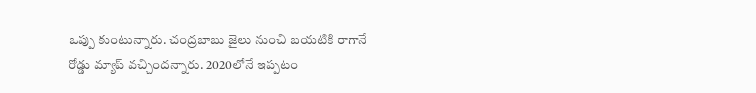ఒప్పు కుంటున్నారు. చంద్రబాబు జైలు నుంచి బయటికి రాగానే రోడ్డు మ్యాప్ వచ్చిందన్నారు. 2020లోనే ఇప్పటం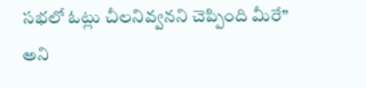సభలో ఓట్లు చీలనివ్వనని చెప్పింది మీరే’’ అని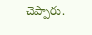చెప్పారు.